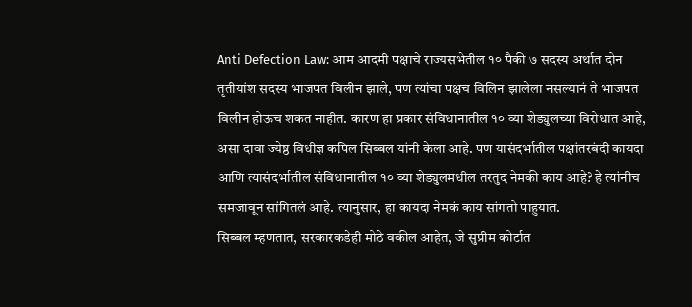Anti Defection Law: आम आदमी पक्षाचे राज्यसभेतील १० पैकी ७ सदस्य अर्थात दोन तृतीयांश सदस्य भाजपत विलीन झाले, पण त्यांचा पक्षच विलिन झालेला नसल्यानं ते भाजपत विलीन होऊच शकत नाहीत. कारण हा प्रकार संविधानातील १० व्या शेड्युलच्या विरोधात आहे, असा दावा ज्येष्ठ विधीज्ञ कपिल सिब्बल यांनी केला आहे. पण यासंदर्भातील पक्षांतरबंदी कायदा आणि त्यासंदर्भातील संविधानातील १० व्या शेड्युलमधील तरतुद नेमकी काय आहे? हे त्यांनीच समजावून सांगितलं आहे. त्यानुसार, हा कायदा नेमकं काय सांगतो पाहुयात.
सिब्बल म्हणतात, सरकारकडेही मोठे वकील आहेत, जे सुप्रीम कोर्टात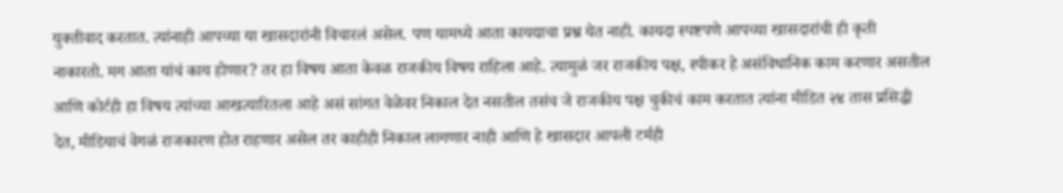युक्तीवाद करतात. त्यांनाही आपच्या या खासदारांनी विचारलं असेल. पण यामध्ये आता कायद्याचा प्रश्न येत नाही. कायदा स्पष्टपणे आपच्या खासदारांची ही कृती नाकारतो. मग आता यांचं काय होणार? तर हा विषय आता केवळ राजकीय विषय राहिला आहे. त्यामुळं जर राजकीय पक्ष, स्पीकर हे असंविधानिक काम करणार असतील आणि कोर्टही हा विषय त्यांच्या आखत्यारितला आहे असं सांगत वेळेवर निकाल देत नसतील तसंच जे राजकीय पक्ष चुकीचं काम करतात त्यांना मीडित २४ तास प्रसिद्धी देत, मीडियाचं वेगळं राजकारण होत राहणार असेल तर काहीही निकाल लागणार नाही आणि हे खासदार आपली टर्मही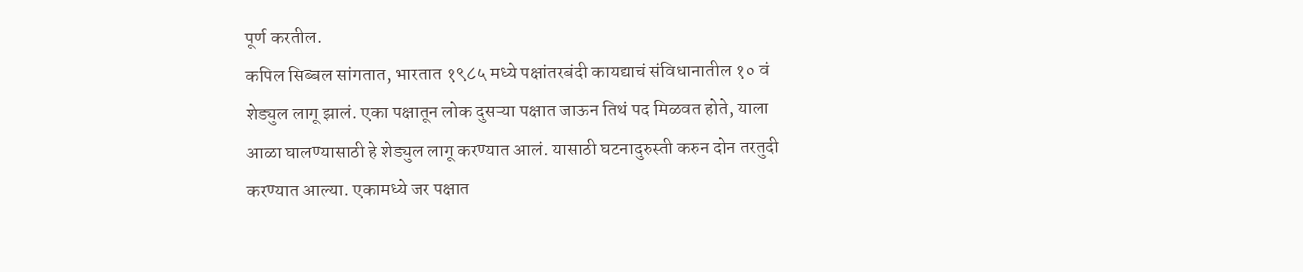पूर्ण करतील.
कपिल सिब्बल सांगतात, भारतात १९८५ मध्ये पक्षांतरबंदी कायद्याचं संविधानातील १० वं शेड्युल लागू झालं. एका पक्षातून लोक दुसऱ्या पक्षात जाऊन तिथं पद मिळवत होते, याला आळा घालण्यासाठी हे शेड्युल लागू करण्यात आलं. यासाठी घटनादुरुस्ती करुन दोन तरतुदी करण्यात आल्या. एकामध्ये जर पक्षात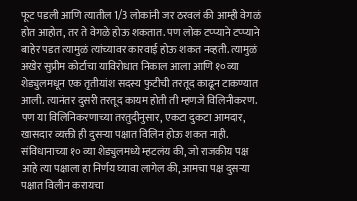फूट पडली आणि त्यातील 1/3 लोकांनी जर ठरवलं की आम्ही वेगळं होत आहोत, तर ते वेगळे होऊ शकतात. पण लोक टप्प्याने टप्प्याने बाहेर पडत त्यामुळं त्यांच्यावर कारवाई होऊ शकत नव्हती. त्यामुळं अखेर सुप्रीम कोर्टाचा याविरोधात निकाल आला आणि १०व्या शेड्युलमधून एक तृतीयांश सदस्य फुटीची तरतूद काढून टाकण्यात आली. त्यानंतर दुसरी तरतूद कायम होती ती म्हणजे विलिनीकरण. पण या विलिनिकरणाच्या तरतुदीनुसार, एकटा दुकटा आमदार, खासदार व्यक्ती ही दुसऱ्या पक्षात विलिन होऊ शकत नाही. संविधानाच्या १० व्या शेड्युलमध्ये म्हटलंय की, जो राजकीय पक्ष आहे त्या पक्षाला हा निर्णय घ्यावा लागेल की, आमचा पक्ष दुसऱ्या पक्षात विलीन करायचा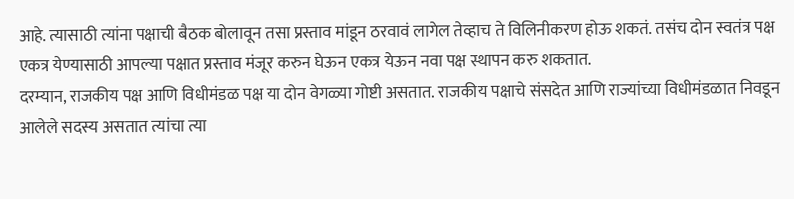आहे. त्यासाठी त्यांना पक्षाची बैठक बोलावून तसा प्रस्ताव मांडून ठरवावं लागेल तेव्हाच ते विलिनीकरण होऊ शकतं. तसंच दोन स्वतंत्र पक्ष एकत्र येण्यासाठी आपल्या पक्षात प्रस्ताव मंजूर करुन घेऊन एकत्र येऊन नवा पक्ष स्थापन करु शकतात.
दरम्यान, राजकीय पक्ष आणि विधीमंडळ पक्ष या दोन वेगळ्या गोष्टी असतात. राजकीय पक्षाचे संसदेत आणि राज्यांच्या विधीमंडळात निवडून आलेले सदस्य असतात त्यांचा त्या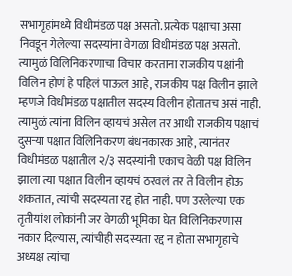सभागृहांमध्ये विधीमंडळ पक्ष असतो. प्रत्येक पक्षाचा असा निवडून गेलेल्या सदस्यांना वेगळा विधीमंडळ पक्ष असतो. त्यामुळं विलिनिकरणाचा विचार करताना राजकीय पक्षांनी विलिन होणं हे पहिलं पाऊल आहे, राजकीय पक्ष विलीन झाले म्हणजे विधीमंडळ पक्षातील सदस्य विलीन होतातच असं नाही. त्यामुळं त्यांना विलिन व्हायचं असेल तर आधी राजकीय पक्षाचं दुसऱ्या पक्षात विलिनिकरण बंधनकारक आहे, त्यानंतर विधीमंडळ पक्षातील २/३ सदस्यांनी एकाच वेळी पक्ष विलिन झाला त्या पक्षात विलीन व्हायचं ठरवलं तर ते विलीन होऊ शकतात, त्यांची सदस्यता रद्द होत नाही. पण उरलेल्या एक तृतीयांश लोकांनी जर वेगळी भूमिका घेत विलिनिकरणास नकार दिल्यास, त्यांचीही सदस्यता रद्द न होता सभागृहाचे अध्यक्ष त्यांचा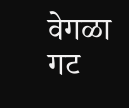वेगळा गट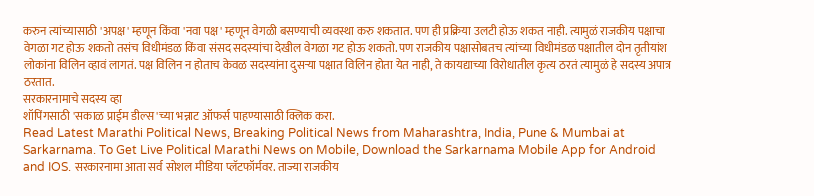करुन त्यांच्यासाठी 'अपक्ष' म्हणून किंवा 'नवा पक्ष' म्हणून वेगळी बसण्याची व्यवस्था करु शकतात. पण ही प्रक्रिया उलटी होऊ शकत नाही. त्यामुळं राजकीय पक्षाचा वेगळा गट होऊ शकतो तसंच विधीमंडळ किंवा संसद सदस्यांचा देखील वेगळा गट होऊ शकतो. पण राजकीय पक्षासोबतच त्यांच्या विधीमंडळ पक्षातील दोन तृतीयांश लोकांना विलिन व्हावं लागतं. पक्ष विलिन न होताच केवळ सदस्यांना दुसऱ्या पक्षात विलिन होता येत नाही, ते कायद्याच्या विरोधातील कृत्य ठरतं त्यामुळं हे सदस्य अपात्र ठरतात.
सरकारनामाचे सदस्य व्हा
शॉपिंगसाठी 'सकाळ प्राईम डील्स'च्या भन्नाट ऑफर्स पाहण्यासाठी क्लिक करा.
Read Latest Marathi Political News, Breaking Political News from Maharashtra, India, Pune & Mumbai at Sarkarnama. To Get Live Political Marathi News on Mobile, Download the Sarkarnama Mobile App for Android and IOS. सरकारनामा आता सर्व सोशल मीडिया प्लॅटफॉर्मवर. ताज्या राजकीय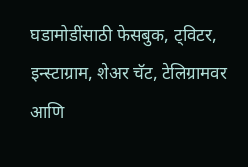घडामोडींसाठी फेसबुक, ट्विटर, इन्स्टाग्राम, शेअर चॅट, टेलिग्रामवर आणि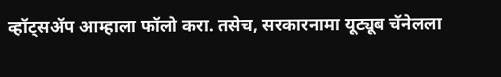व्हॉट्सॲप आम्हाला फॉलो करा. तसेच, सरकारनामा यूट्यूब चॅनेलला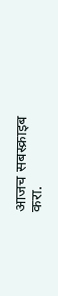आजच सबस्क्राइब करा.